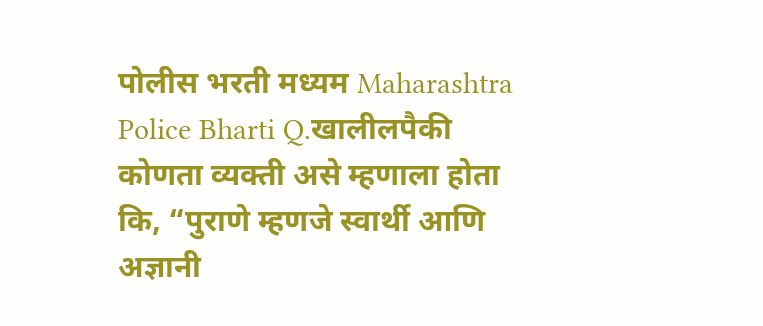पोलीस भरती मध्यम Maharashtra Police Bharti Q.खालीलपैकी कोणता व्यक्ती असे म्हणाला होता कि, “पुराणे म्हणजे स्वार्थी आणि अज्ञानी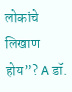लोकांचे लिखाण होय”? A डॉ.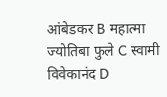आंबेडकर B महात्मा ज्योतिबा फुले C स्वामी विवेकानंद D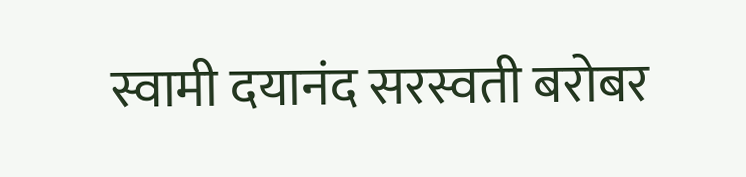स्वामी दयानंद सरस्वती बरोबर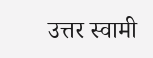उत्तर स्वामी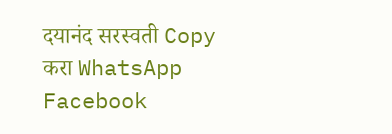दयानंद सरस्वती Copy करा WhatsApp Facebook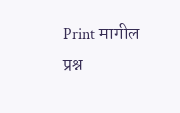Print मागील प्रश्न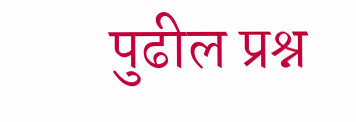पुढील प्रश्न